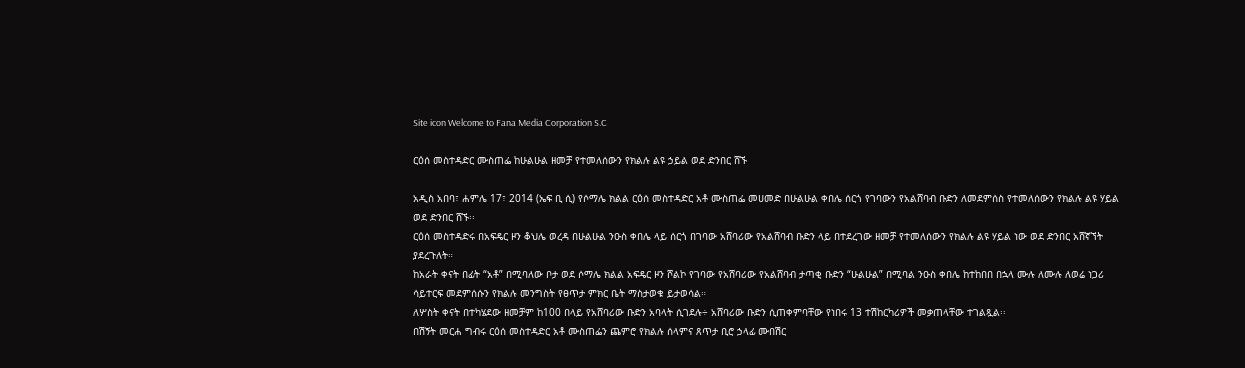Site icon Welcome to Fana Media Corporation S.C

ርዕሰ መስተዳድር ሙስጠፌ ከሁልሁል ዘመቻ የተመለሰውን የክልሉ ልዩ ኃይል ወደ ድንበር ሸኙ

አዲስ አበባ፣ ሐምሌ 17፣ 2014 (ኤፍ ቢ ሲ) የሶማሌ ክልል ርዕሰ መስተዳድር አቶ ሙስጠፌ መሀመድ በሁልሁል ቀበሌ ሰርጎ የገባውን የአልሸባብ ቡድን ለመደምሰስ የተመለሰውን የክልሉ ልዩ ሃይል ወደ ድንበር ሸኙ፡፡
ርዕሰ መስተዳድሩ በአፍዴር ዞን ቆህሌ ወረዳ በሁልሁል ንዑስ ቀበሌ ላይ ሰርጎ በገባው አሸባሪው የአልሸባብ ቡድን ላይ በተደረገው ዘመቻ የተመለሰውን የክልሉ ልዩ ሃይል ነው ወደ ድንበር አሸኛኘት ያደረጉለት።
ከአራት ቀናት በፊት “አቶ” በሚባለው ቦታ ወደ ሶማሌ ክልል አፍዴር ዞን ሾልኮ የገባው የአሸባሪው የአልሸባብ ታጣቂ ቡድን “ሁልሁል” በሚባል ንዑስ ቀበሌ ከተከበበ በኋላ ሙሉ ለሙሉ ለወሬ ነጋሪ ሳይተርፍ መደምሰሱን የክልሉ መንግስት የፀጥታ ምክር ቤት ማስታወቁ ይታወሳል።
ለሦስት ቀናት በተካሄደው ዘመቻም ከ100 በላይ የአሸባሪው ቡድን አባላት ሲገደሉ÷ አሸባሪው ቡድን ሲጠቀምባቸው የነበሩ 13 ተሽከርካሪዎች መቃጠላቸው ተገልጿል፡፡
በሽኝት መርሐ ግብሩ ርዕሰ መስተዳድር አቶ ሙስጠፌን ጨምሮ የክልሉ ሰላምና ጸጥታ ቢሮ ኃላፊ ሙበሽር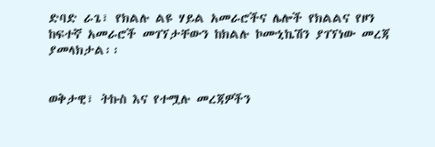ድባድ ራጌ፣ የክልሉ ልዩ ሃይል አመራሮችና ሌሎች የክልልና የዞን ከፍተኛ አመራሮች መገኘታቸውን ከክልሉ ኮሙኒኬሽን ያገኘነው መረጃ ያመላክታል፡፡


ወቅታዊ፣ ትኩስ እና የተሟሉ መረጃዎችን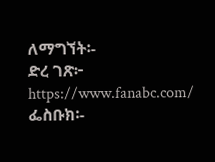ለማግኘት፡-
ድረ ገጽ፦ https://www.fanabc.com/
ፌስቡክ፡-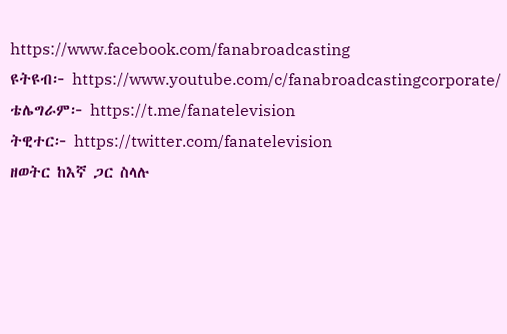https://www.facebook.com/fanabroadcasting
ዩትዩብ፦ https://www.youtube.com/c/fanabroadcastingcorporate/
ቴሌግራም፦ https://t.me/fanatelevision
ትዊተር፦ https://twitter.com/fanatelevision
ዘወትር ከእኛ ጋር ስላሉ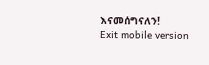እናመሰግናለን!
Exit mobile version